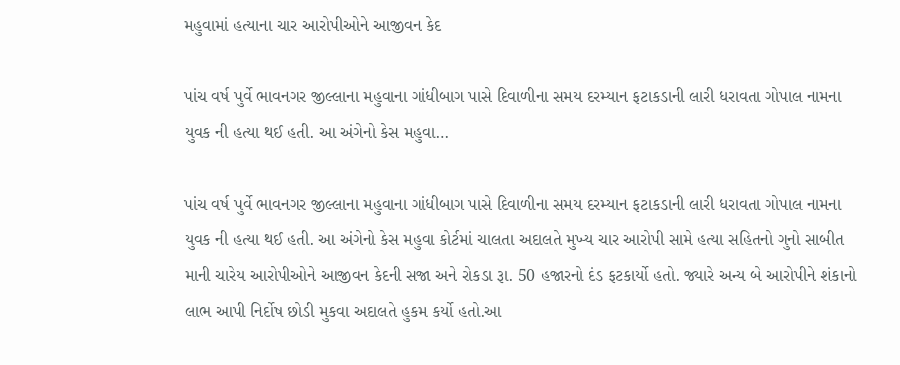મહુવામાં હત્યાના ચાર આરોપીઓને આજીવન કેદ

પાંચ વર્ષ પુર્વે ભાવનગર જીલ્લાના મહુવાના ગાંધીબાગ પાસે દિવાળીના સમય દરમ્યાન ફટાકડાની લારી ધરાવતા ગોપાલ નામના યુવક ની હત્યા થઈ હતી. આ અંગેનો કેસ મહુવા…

પાંચ વર્ષ પુર્વે ભાવનગર જીલ્લાના મહુવાના ગાંધીબાગ પાસે દિવાળીના સમય દરમ્યાન ફટાકડાની લારી ધરાવતા ગોપાલ નામના યુવક ની હત્યા થઈ હતી. આ અંગેનો કેસ મહુવા કોર્ટમાં ચાલતા અદાલતે મુખ્ય ચાર આરોપી સામે હત્યા સહિતનો ગુનો સાબીત માની ચારેય આરોપીઓને આજીવન કેદની સજા અને રોકડા રૂા. 50 હજારનો દંડ ફટકાર્યો હતો. જ્યારે અન્ય બે આરોપીને શંકાનો લાભ આપી નિર્દોષ છોડી મુકવા અદાલતે હુકમ કર્યો હતો.આ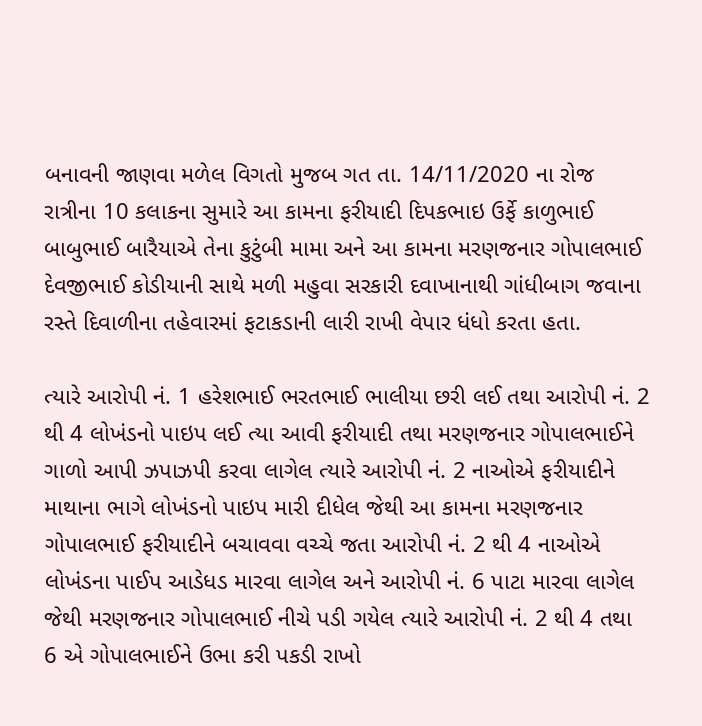બનાવની જાણવા મળેલ વિગતો મુજબ ગત તા. 14/11/2020 ના રોજ રાત્રીના 10 કલાકના સુમારે આ કામના ફરીયાદી દિપકભાઇ ઉર્ફે કાળુભાઈ બાબુભાઈ બારૈયાએ તેના કુટુંબી મામા અને આ કામના મરણજનાર ગોપાલભાઈ દેવજીભાઈ કોડીયાની સાથે મળી મહુવા સરકારી દવાખાનાથી ગાંધીબાગ જવાના રસ્તે દિવાળીના તહેવારમાં ફટાકડાની લારી રાખી વેપાર ધંધો કરતા હતા.

ત્યારે આરોપી નં. 1 હરેશભાઈ ભરતભાઈ ભાલીયા છરી લઈ તથા આરોપી નં. 2 થી 4 લોખંડનો પાઇપ લઈ ત્યા આવી ફરીયાદી તથા મરણજનાર ગોપાલભાઈને ગાળો આપી ઝપાઝપી કરવા લાગેલ ત્યારે આરોપી નં. 2 નાઓએ ફરીયાદીને માથાના ભાગે લોખંડનો પાઇપ મારી દીધેલ જેથી આ કામના મરણજનાર ગોપાલભાઈ ફરીયાદીને બચાવવા વચ્ચે જતા આરોપી નં. 2 થી 4 નાઓએ લોખંડના પાઈપ આડેધડ મારવા લાગેલ અને આરોપી નં. 6 પાટા મારવા લાગેલ જેથી મરણજનાર ગોપાલભાઈ નીચે પડી ગયેલ ત્યારે આરોપી નં. 2 થી 4 તથા 6 એ ગોપાલભાઈને ઉભા કરી પકડી રાખો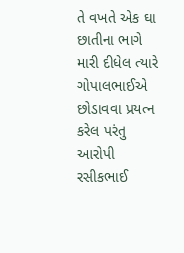તે વખતે એક ઘા છાતીના ભાગે મારી દીધેલ ત્યારે ગોપાલભાઈએ છોડાવવા પ્રયત્ન કરેલ પરંતુ આરોપી રસીકભાઈ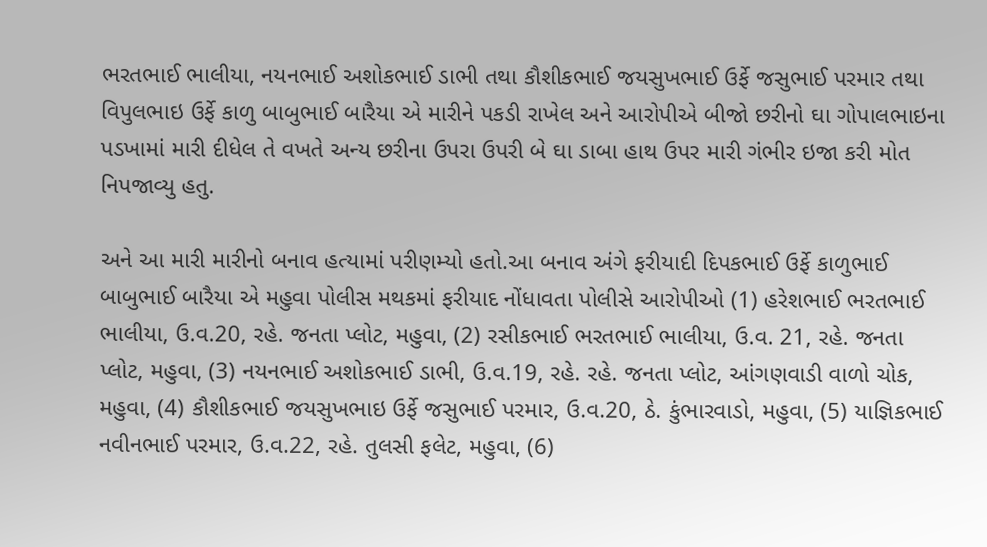ભરતભાઈ ભાલીયા, નયનભાઈ અશોકભાઈ ડાભી તથા કૌશીકભાઈ જયસુખભાઈ ઉર્ફે જસુભાઈ પરમાર તથા વિપુલભાઇ ઉર્ફે કાળુ બાબુભાઈ બારૈયા એ મારીને પકડી રાખેલ અને આરોપીએ બીજો છરીનો ઘા ગોપાલભાઇના પડખામાં મારી દીધેલ તે વખતે અન્ય છરીના ઉપરા ઉપરી બે ઘા ડાબા હાથ ઉપર મારી ગંભીર ઇજા કરી મોત નિપજાવ્યુ હતુ.

અને આ મારી મારીનો બનાવ હત્યામાં પરીણમ્યો હતો.આ બનાવ અંગે ફરીયાદી દિપકભાઈ ઉર્ફે કાળુભાઈ બાબુભાઈ બારૈયા એ મહુવા પોલીસ મથકમાં ફરીયાદ નોંધાવતા પોલીસે આરોપીઓ (1) હરેશભાઈ ભરતભાઈ ભાલીયા, ઉ.વ.20, રહે. જનતા પ્લોટ, મહુવા, (2) રસીકભાઈ ભરતભાઈ ભાલીયા, ઉ.વ. 21, રહે. જનતા પ્લોટ, મહુવા, (3) નયનભાઈ અશોકભાઈ ડાભી, ઉ.વ.19, રહે. રહે. જનતા પ્લોટ, આંગણવાડી વાળો ચોક, મહુવા, (4) કૌશીકભાઈ જયસુખભાઇ ઉર્ફે જસુભાઈ પરમાર, ઉ.વ.20, ઠે. કુંભારવાડો, મહુવા, (5) યાજ્ઞિકભાઈ નવીનભાઈ પરમાર, ઉ.વ.22, રહે. તુલસી ફલેટ, મહુવા, (6)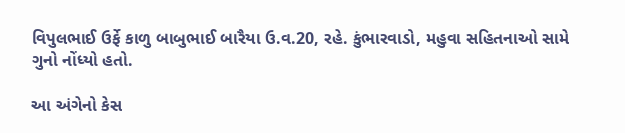વિપુલભાઈ ઉર્ફે કાળુ બાબુભાઈ બારૈયા ઉ.વ.20, રહે. કુંભારવાડો, મહુવા સહિતનાઓ સામે ગુનો નોંધ્યો હતો.

આ અંગેનો કેસ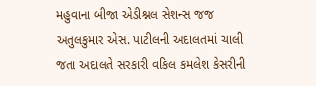મહુવાના બીજા એડીશ્નલ સેશન્સ જજ અતુલકુમાર એસ. પાટીલની અદાલતમાં ચાલી જતા અદાલતે સરકારી વકિલ કમલેશ કેસરીની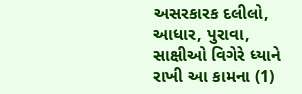અસરકારક દલીલો, આધાર, પુરાવા, સાક્ષીઓ વિગેરે ધ્યાને રાખી આ કામના (1)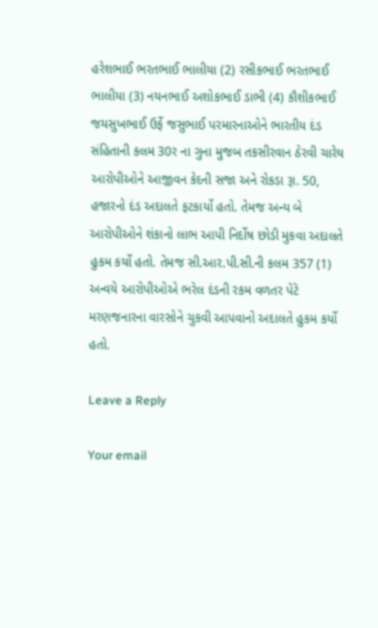હરેશભાઈ ભરતભાઈ ભાલીયા (2) રસીકભાઈ ભરતભાઈ ભાલીયા (3) નયનભાઈ અશોકભાઈ ડાભી (4) કૌશીકભાઈ જયસુખભાઈ ઉર્ફે જસુભાઈ પરમારનાઓને ભારતીય દંડ સંહિતાની કલમ 30ર ના ગુના મુજબ તકસીરવાન ઠેરવી ચારેય આરોપીઓને આજીવન કેદની સજા અને રોકડા રૂા. 50, હજારનો દંડ અદાલતે ફટકાર્યો હતો. તેમજ અન્ય બે આરોપીઓને શંકાનો લાભ આપી નિર્દોષ છોડી મુકવા અદાલતે હુકમ કર્યો હતો. તેમજ સી.આર.પી.સી.ની કલમ 357 (1) અન્વયે આરોપીઓએ ભરેલ દંડની રકમ વળતર પેટે મરણજનારના વારસોને ચુકવી આપવાનો અદાલતે હુકમ કર્યો હતો.

Leave a Reply

Your email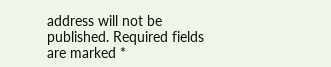address will not be published. Required fields are marked *